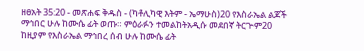ዘፀአት 35:20 - መጽሐፍ ቅዱስ - (ካቶሊካዊ እትም - ኤማሁስ)20 የእስራኤል ልጆች ማኅበር ሁሉ ከሙሴ ፊት ወጡ። ምዕራፉን ተመልከትአዲሱ መደበኛ ትርጒም20 ከዚያም የእስራኤል ማኅበረ ሰብ ሁሉ ከሙሴ ፊት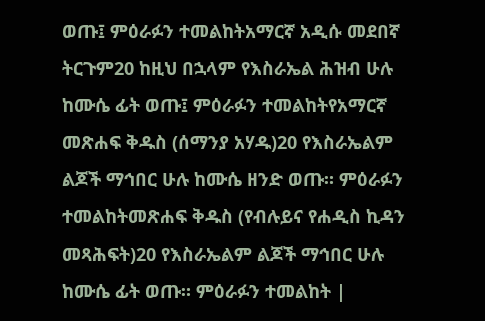ወጡ፤ ምዕራፉን ተመልከትአማርኛ አዲሱ መደበኛ ትርጉም20 ከዚህ በኋላም የእስራኤል ሕዝብ ሁሉ ከሙሴ ፊት ወጡ፤ ምዕራፉን ተመልከትየአማርኛ መጽሐፍ ቅዱስ (ሰማንያ አሃዱ)20 የእስራኤልም ልጆች ማኅበር ሁሉ ከሙሴ ዘንድ ወጡ። ምዕራፉን ተመልከትመጽሐፍ ቅዱስ (የብሉይና የሐዲስ ኪዳን መጻሕፍት)20 የእስራኤልም ልጆች ማኅበር ሁሉ ከሙሴ ፊት ወጡ። ምዕራፉን ተመልከት |